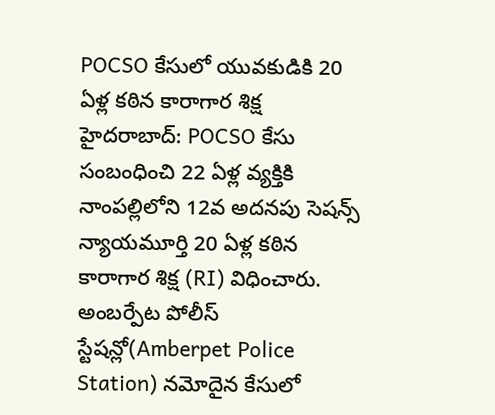POCSO కేసులో యువకుడికి 20 ఏళ్ల కఠిన కారాగార శిక్ష
హైదరాబాద్: POCSO కేసు సంబంధించి 22 ఏళ్ల వ్యక్తికి నాంపల్లిలోని 12వ అదనపు సెషన్స్ న్యాయమూర్తి 20 ఏళ్ల కఠిన కారాగార శిక్ష (RI) విధించారు. అంబర్పేట పోలీస్ స్టేషన్లో(Amberpet Police Station) నమోదైన కేసులో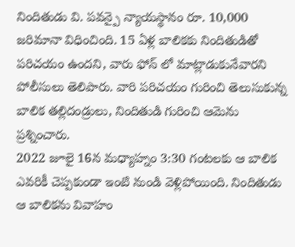నిందితుడు వి. పవన్పై న్యాయస్థానం రూ. 10,000 జరిమానా విధించింది. 15 ఏళ్ల బాలికకు నిందితుడితో పరిచయం ఉందని, వారు ఫోన్ లో మాట్లాడుకునేవారని పోలీసులు తెలిపారు. వారి పరిచయం గురించి తెలుసుకున్న బాలిక తల్లిదండ్రులు, నిందితుడి గురించి ఆమెను ప్రశ్నించారు.
2022 జూలై 16న మధ్యాహ్నం 3:30 గంటలకు ఆ బాలిక ఎవరికీ చెప్పకుండా ఇంటి నుండి వెళ్లిపోయింది. నిందితుడు ఆ బాలికను వివాహం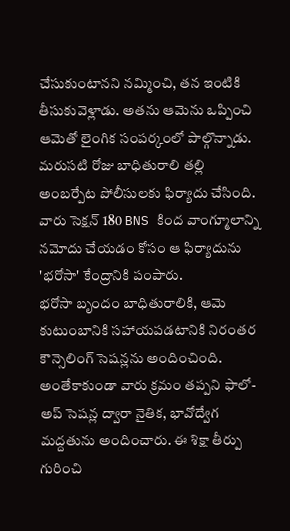చేసుకుంటానని నమ్మించి, తన ఇంటికి తీసుకువెళ్లాడు. అతను ఆమెను ఒప్పించి ఆమెతో లైంగిక సంపర్కంలో పాల్గొన్నాడు. మరుసటి రోజు బాధితురాలి తల్లి అంబర్పేట పోలీసులకు ఫిర్యాదు చేసింది. వారు సెక్షన్ 180 BNS కింద వాంగ్మూలాన్ని నమోదు చేయడం కోసం ఆ ఫిర్యాదును 'భరోసా' కేంద్రానికి పంపారు.
భరోసా బృందం బాధితురాలికి, ఆమె కుటుంబానికి సహాయపడటానికి నిరంతర కౌన్సెలింగ్ సెషన్లను అందించింది. అంతేకాకుండా వారు క్రమం తప్పని ఫాలో-అప్ సెషన్ల ద్వారా నైతిక, భావోద్వేగ మద్దతును అందించారు. ఈ శిక్షా తీర్పు గురించి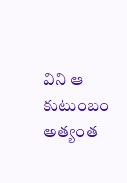విని ఆ కుటుంబం అత్యంత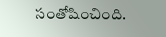సంతోషించింది.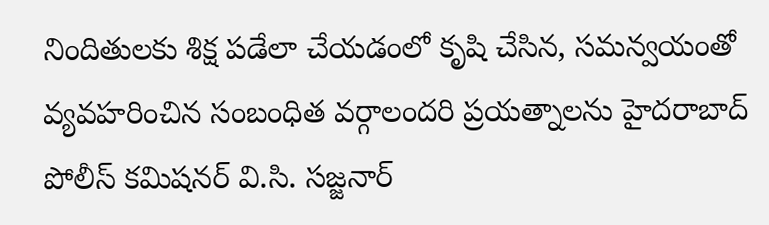నిందితులకు శిక్ష పడేలా చేయడంలో కృషి చేసిన, సమన్వయంతో వ్యవహరించిన సంబంధిత వర్గాలందరి ప్రయత్నాలను హైదరాబాద్ పోలీస్ కమిషనర్ వి.సి. సజ్జనార్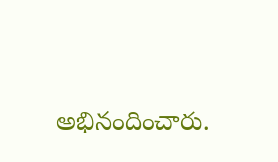అభినందించారు.